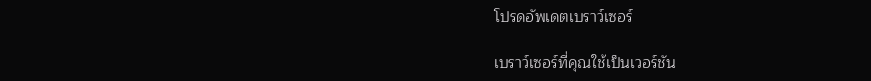โปรดอัพเดตเบราว์เซอร์

เบราว์เซอร์ที่คุณใช้เป็นเวอร์ชัน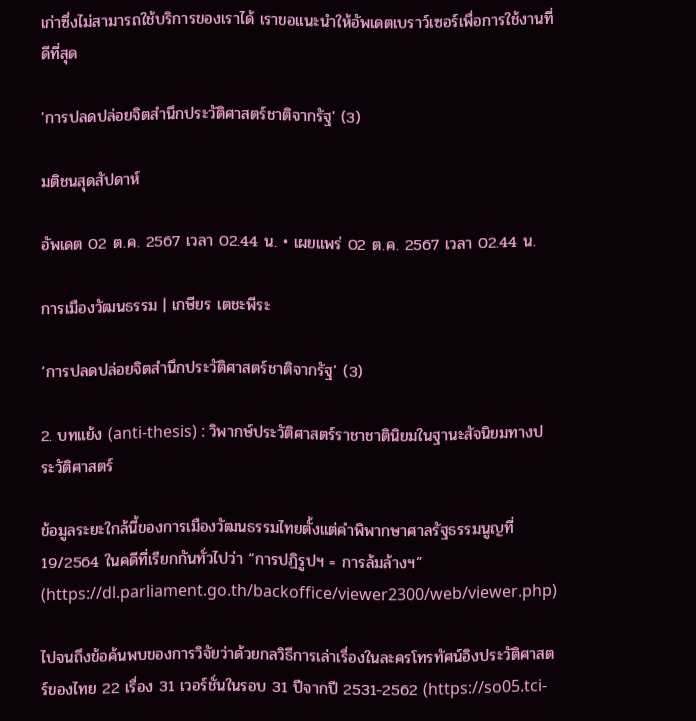เก่าซึ่งไม่สามารถใช้บริการของเราได้ เราขอแนะนำให้อัพเดตเบราว์เซอร์เพื่อการใช้งานที่ดีที่สุด

'การปลดปล่อยจิตสำนึกประวัติศาสตร์ชาติจากรัฐ' (3)

มติชนสุดสัปดาห์

อัพเดต 02 ต.ค. 2567 เวลา 02.44 น. • เผยแพร่ 02 ต.ค. 2567 เวลา 02.44 น.

การเมืองวัฒนธรรม | เกษียร เตชะพีระ

‘การปลดปล่อยจิตสำนึกประวัติศาสตร์ชาติจากรัฐ’ (3)

2. บทแย้ง (anti-thesis) : วิพากษ์ประวัติศาสตร์ราชาชาตินิยมในฐานะสัจนิยมทางประวัติศาสตร์

ข้อมูลระยะใกล้นี้ของการเมืองวัฒนธรรมไทยตั้งแต่คำพิพากษาศาลรัฐธรรมนูญที่ 19/2564 ในคดีที่เรียกกันทั่วไปว่า “การปฏิรูปฯ = การล้มล้างฯ” (https://dl.parliament.go.th/backoffice/viewer2300/web/viewer.php)

ไปจนถึงข้อค้นพบของการวิจัยว่าด้วยกลวิธีการเล่าเรื่องในละครโทรทัศน์อิงประวัติศาสตร์ของไทย 22 เรื่อง 31 เวอร์ชั่นในรอบ 31 ปีจากปี 2531-2562 (https://so05.tci-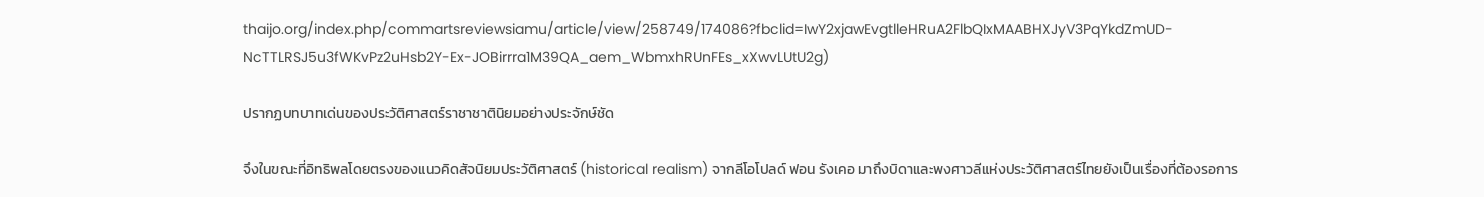thaijo.org/index.php/commartsreviewsiamu/article/view/258749/174086?fbclid=IwY2xjawEvgtlleHRuA2FlbQIxMAABHXJyV3PqYkdZmUD-NcTTLRSJ5u3fWKvPz2uHsb2Y-Ex-JOBirrra1M39QA_aem_WbmxhRUnFEs_xXwvLUtU2g)

ปรากฏบทบาทเด่นของประวัติศาสตร์ราชาชาตินิยมอย่างประจักษ์ชัด

จึงในขณะที่อิทธิพลโดยตรงของแนวคิดสัจนิยมประวัติศาสตร์ (historical realism) จากลีโอโปลด์ ฟอน รังเคอ มาถึงบิดาและพงศาวลีแห่งประวัติศาสตร์ไทยยังเป็นเรื่องที่ต้องรอการ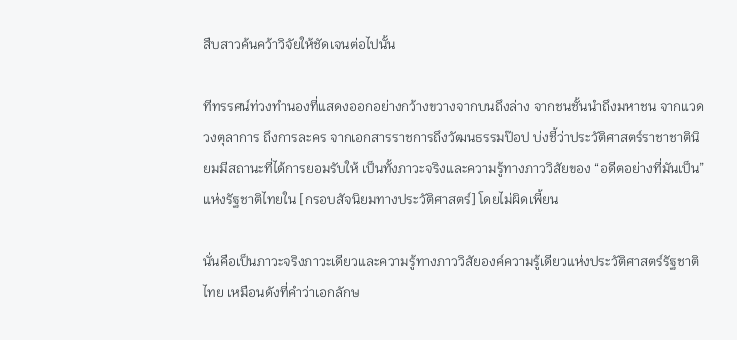สืบสาวค้นคว้าวิจัยให้ชัดเจนต่อไปนั้น

ทีทรรศน์ท่วงทำนองที่แสดงออกอย่างกว้างขวางจากบนถึงล่าง จากชนชั้นนำถึงมหาชน จากแวดวงตุลาการ ถึงการละคร จากเอกสารราชการถึงวัฒนธรรมป๊อป บ่งชี้ว่าประวัติศาสตร์ราชาชาตินิยมมีสถานะที่ได้การยอมรับให้ เป็นทั้งภาวะจริงและความรู้ทางภาววิสัยของ “อดีตอย่างที่มันเป็น” แห่งรัฐชาติไทยใน [กรอบสัจนิยมทางประวัติศาสตร์] โดยไม่ผิดเพี้ยน

นั่นคือเป็นภาวะจริงภาวะเดียวและความรู้ทางภาววิสัยองค์ความรู้เดียวแห่งประวัติศาสตร์รัฐชาติไทย เหมือนดังที่คำว่าเอกลักษ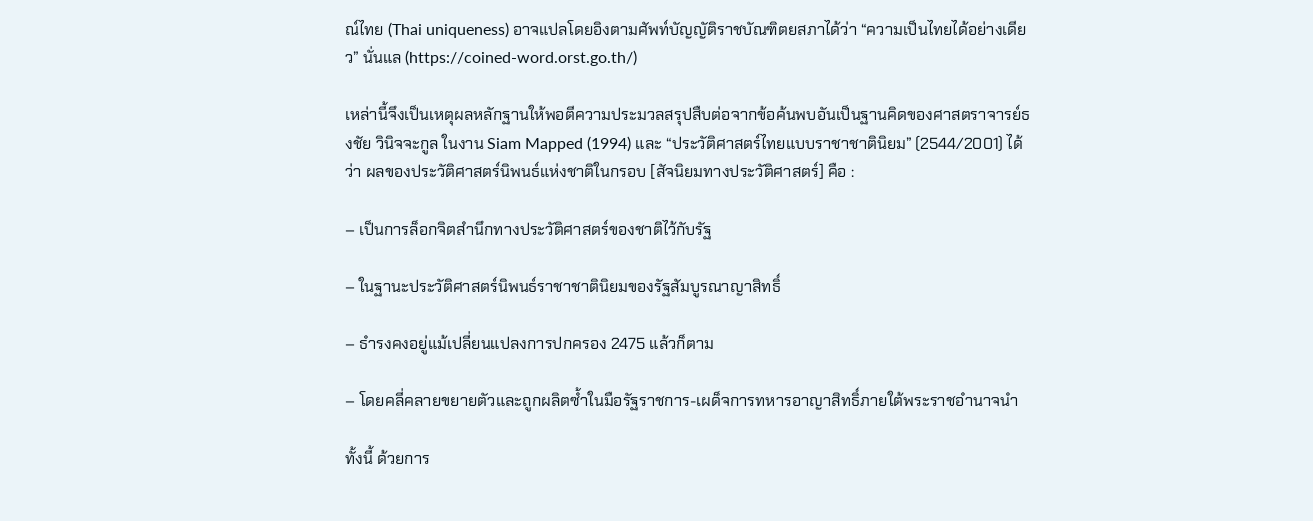ณ์ไทย (Thai uniqueness) อาจแปลโดยอิงตามศัพท์บัญญัติราชบัณฑิตยสภาได้ว่า “ความเป็นไทยได้อย่างเดียว” นั่นแล (https://coined-word.orst.go.th/)

เหล่านี้จึงเป็นเหตุผลหลักฐานให้พอตีความประมวลสรุปสืบต่อจากข้อค้นพบอันเป็นฐานคิดของศาสตราจารย์ธงชัย วินิจจะกูล ในงาน Siam Mapped (1994) และ “ประวัติศาสตร์ไทยแบบราชาชาตินิยม” (2544/2001) ได้ว่า ผลของประวัติศาสตร์นิพนธ์แห่งชาติในกรอบ [สัจนิยมทางประวัติศาสตร์] คือ :

– เป็นการล็อกจิตสำนึกทางประวัติศาสตร์ของชาติไว้กับรัฐ

– ในฐานะประวัติศาสตร์นิพนธ์ราชาชาตินิยมของรัฐสัมบูรณาญาสิทธิ์

– ธำรงคงอยู่แม้เปลี่ยนแปลงการปกครอง 2475 แล้วก็ตาม

– โดยคลี่คลายขยายตัวและถูกผลิตซ้ำในมือรัฐราชการ-เผด็จการทหารอาญาสิทธิ์ภายใต้พระราชอำนาจนำ

ทั้งนี้ ด้วยการ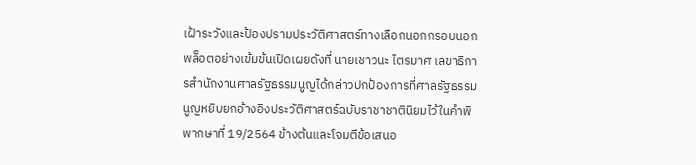เฝ้าระวังและป้องปรามประวัติศาสตร์ทางเลือกนอกกรอบนอกพล็อตอย่างเข้มข้นเปิดเผยดังที่ นายเชาวนะ ไตรมาศ เลขาธิการสำนักงานศาลรัฐธรรมนูญได้กล่าวปกป้องการที่ศาลรัฐธรรมนูญหยิบยกอ้างอิงประวัติศาสตร์ฉบับราชาชาตินิยมไว้ในคำพิพากษาที่ 19/2564 ข้างต้นและโจมตีข้อเสนอ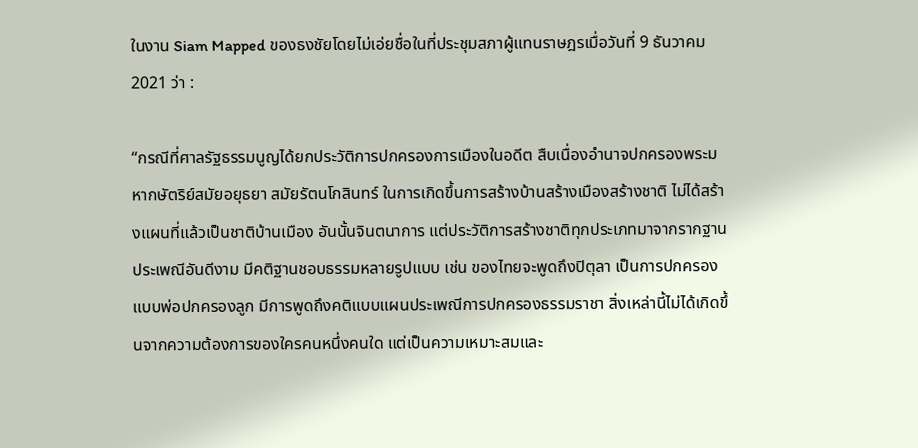ในงาน Siam Mapped ของธงชัยโดยไม่เอ่ยชื่อในที่ประชุมสภาผู้แทนราษฎรเมื่อวันที่ 9 ธันวาคม 2021 ว่า :

“กรณีที่ศาลรัฐธรรมนูญได้ยกประวัติการปกครองการเมืองในอดีต สืบเนื่องอำนาจปกครองพระมหากษัตริย์สมัยอยุธยา สมัยรัตนโกสินทร์ ในการเกิดขึ้นการสร้างบ้านสร้างเมืองสร้างชาติ ไม่ได้สร้างแผนที่แล้วเป็นชาติบ้านเมือง อันนั้นจินตนาการ แต่ประวัติการสร้างชาติทุกประเภทมาจากรากฐานประเพณีอันดีงาม มีคติฐานชอบธรรมหลายรูปแบบ เช่น ของไทยจะพูดถึงปิตุลา เป็นการปกครองแบบพ่อปกครองลูก มีการพูดถึงคติแบบแผนประเพณีการปกครองธรรมราชา สิ่งเหล่านี้ไม่ได้เกิดขึ้นจากความต้องการของใครคนหนึ่งคนใด แต่เป็นความเหมาะสมและ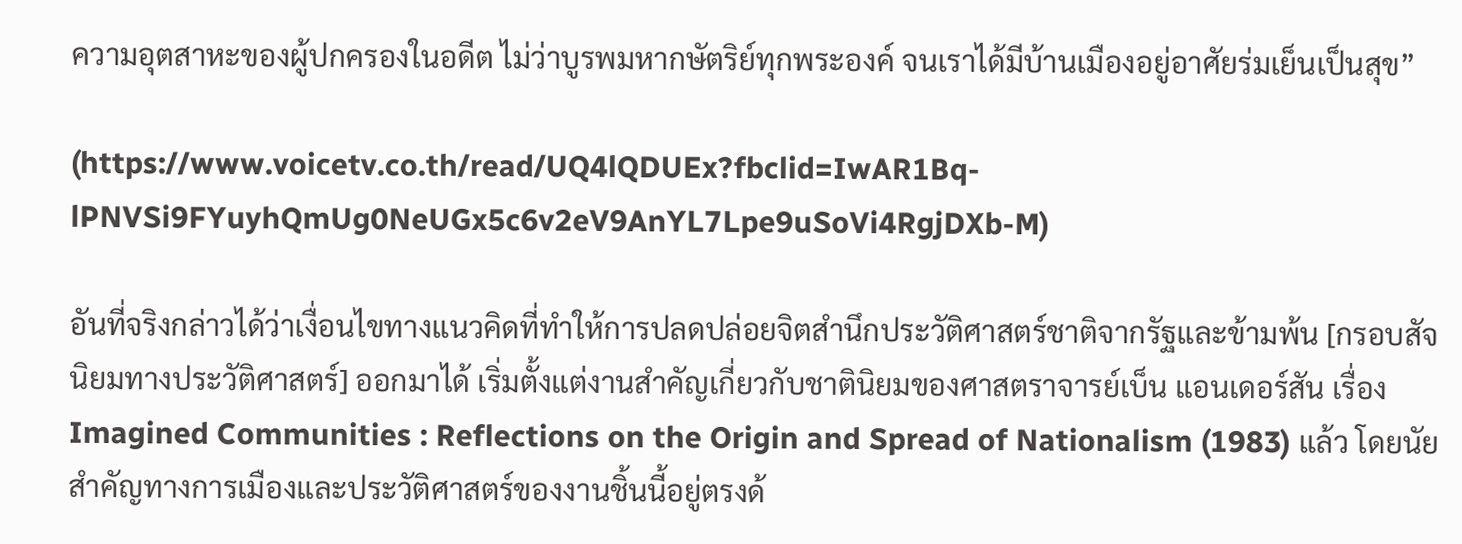ความอุตสาหะของผู้ปกครองในอดีต ไม่ว่าบูรพมหากษัตริย์ทุกพระองค์ จนเราได้มีบ้านเมืองอยู่อาศัยร่มเย็นเป็นสุข”

(https://www.voicetv.co.th/read/UQ4lQDUEx?fbclid=IwAR1Bq-lPNVSi9FYuyhQmUg0NeUGx5c6v2eV9AnYL7Lpe9uSoVi4RgjDXb-M)

อันที่จริงกล่าวได้ว่าเงื่อนไขทางแนวคิดที่ทำให้การปลดปล่อยจิตสำนึกประวัติศาสตร์ชาติจากรัฐและข้ามพ้น [กรอบสัจนิยมทางประวัติศาสตร์] ออกมาได้ เริ่มตั้งแต่งานสำคัญเกี่ยวกับชาตินิยมของศาสตราจารย์เบ็น แอนเดอร์สัน เรื่อง Imagined Communities : Reflections on the Origin and Spread of Nationalism (1983) แล้ว โดยนัยสำคัญทางการเมืองและประวัติศาสตร์ของงานชิ้นนี้อยู่ตรงด้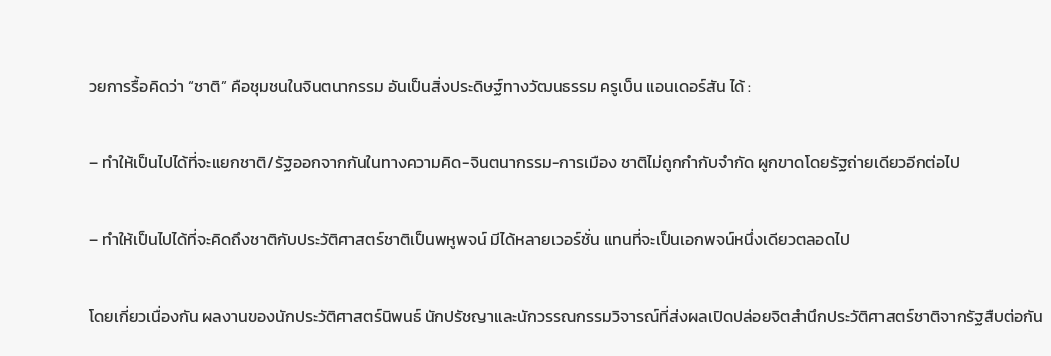วยการรื้อคิดว่า “ชาติ” คือชุมชนในจินตนากรรม อันเป็นสิ่งประดิษฐ์ทางวัฒนธรรม ครูเบ็น แอนเดอร์สัน ได้ :

– ทำให้เป็นไปได้ที่จะแยกชาติ/รัฐออกจากกันในทางความคิด-จินตนากรรม-การเมือง ชาติไม่ถูกกำกับจำกัด ผูกขาดโดยรัฐถ่ายเดียวอีกต่อไป

– ทำให้เป็นไปได้ที่จะคิดถึงชาติกับประวัติศาสตร์ชาติเป็นพหูพจน์ มีได้หลายเวอร์ชั่น แทนที่จะเป็นเอกพจน์หนึ่งเดียวตลอดไป

โดยเกี่ยวเนื่องกัน ผลงานของนักประวัติศาสตร์นิพนธ์ นักปรัชญาและนักวรรณกรรมวิจารณ์ที่ส่งผลเปิดปล่อยจิตสำนึกประวัติศาสตร์ชาติจากรัฐสืบต่อกัน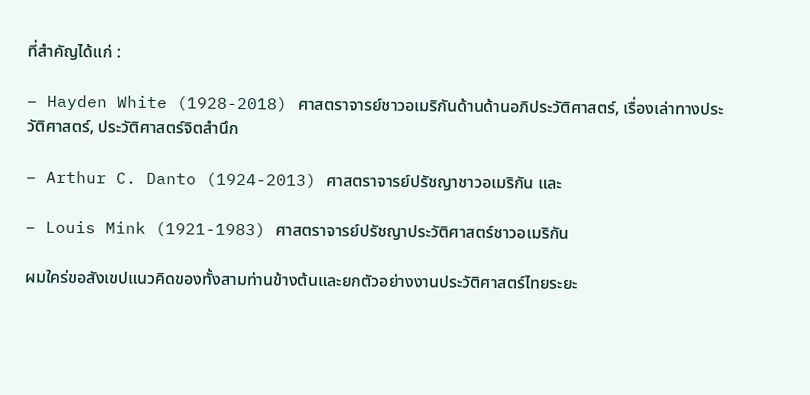ที่สำคัญได้แก่ :

– Hayden White (1928-2018) ศาสตราจารย์ชาวอเมริกันด้านด้านอภิประวัติศาสตร์, เรื่องเล่าทางประวัติศาสตร์, ประวัติศาสตร์จิตสำนึก

– Arthur C. Danto (1924-2013) ศาสตราจารย์ปรัชญาชาวอเมริกัน และ

– Louis Mink (1921-1983) ศาสตราจารย์ปรัชญาประวัติศาสตร์ชาวอเมริกัน

ผมใคร่ขอสังเขปแนวคิดของทั้งสามท่านข้างต้นและยกตัวอย่างงานประวัติศาสตร์ไทยระยะ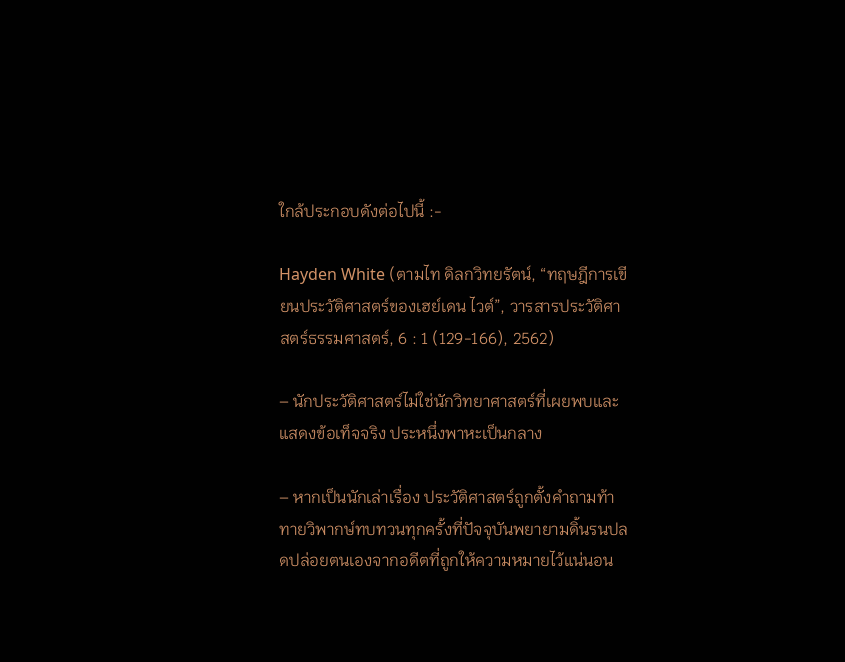ใกล้ประกอบดังต่อไปนี้ :-

Hayden White (ตามไท ดิลกวิทยรัตน์, “ทฤษฎีการเขียนประวัติศาสตร์ของเฮย์เดน ไวต์”, วารสารประวัติศาสตร์ธรรมศาสตร์, 6 : 1 (129-166), 2562)

– นักประวัติศาสตร์ไม่ใช่นักวิทยาศาสตร์ที่เผยพบและแสดงข้อเท็จจริง ประหนึ่งพาหะเป็นกลาง

– หากเป็นนักเล่าเรื่อง ประวัติศาสตร์ถูกตั้งคำถามท้าทายวิพากษ์ทบทวนทุกครั้งที่ปัจจุบันพยายามดิ้นรนปลดปล่อยตนเองจากอดีตที่ถูกให้ความหมายไว้แน่นอน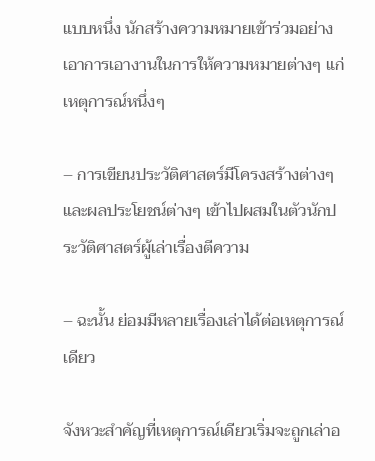แบบหนึ่ง นักสร้างความหมายเข้าร่วมอย่างเอาการเอางานในการให้ความหมายต่างๆ แก่เหตุการณ์หนึ่งๆ

– การเขียนประวัติศาสตร์มีโครงสร้างต่างๆ และผลประโยชน์ต่างๆ เข้าไปผสมในตัวนักประวัติศาสตร์ผู้เล่าเรื่องตีความ

– ฉะนั้น ย่อมมีหลายเรื่องเล่าได้ต่อเหตุการณ์เดียว

จังหวะสำคัญที่เหตุการณ์เดียวเริ่มจะถูกเล่าอ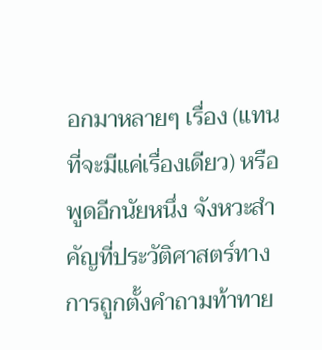อกมาหลายๆ เรื่อง (แทนที่จะมีแค่เรื่องเดียว) หรือพูดอีกนัยหนึ่ง จังหวะสำคัญที่ประวัติศาสตร์ทางการถูกตั้งคำถามท้าทาย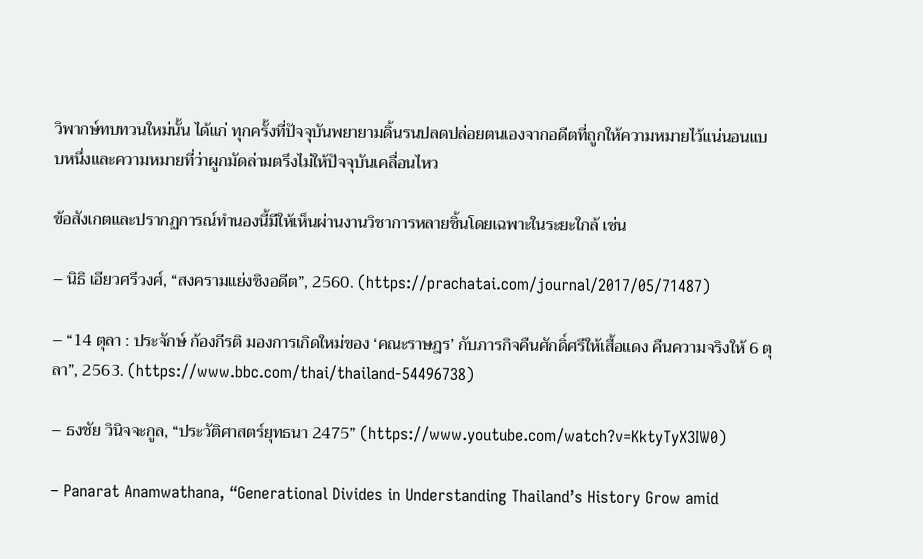วิพากษ์ทบทวนใหม่นั้น ได้แก่ ทุกครั้งที่ปัจจุบันพยายามดิ้นรนปลดปล่อยตนเองจากอดีตที่ถูกให้ความหมายไว้แน่นอนแบบหนึ่งและความหมายที่ว่าผูกมัดล่ามตรึงไม่ให้ปัจจุบันเคลื่อนไหว

ข้อสังเกตและปรากฏการณ์ทำนองนี้มีให้เห็นผ่านงานวิชาการหลายชิ้นโดยเฉพาะในระยะใกล้ เช่น

– นิธิ เอียวศรีวงศ์, “สงครามแย่งชิงอดีต”, 2560. (https://prachatai.com/journal/2017/05/71487)

– “14 ตุลา : ประจักษ์ ก้องกีรติ มองการเกิดใหม่ของ ‘คณะราษฎร’ กับภารกิจคืนศักดิ์ศรีให้เสื้อแดง คืนความจริงให้ 6 ตุลา”, 2563. (https://www.bbc.com/thai/thailand-54496738)

– ธงชัย วินิจจะกูล, “ประวัติศาสตร์ยุทธนา 2475” (https://www.youtube.com/watch?v=KktyTyX3IW0)

– Panarat Anamwathana, “Generational Divides in Understanding Thailand’s History Grow amid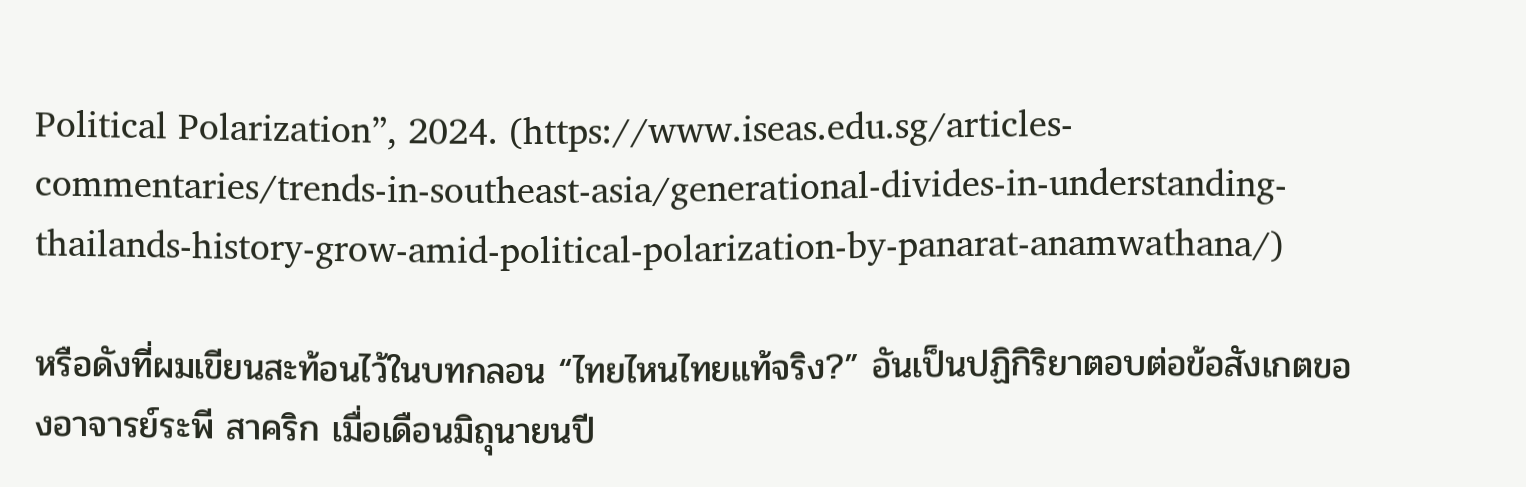Political Polarization”, 2024. (https://www.iseas.edu.sg/articles-commentaries/trends-in-southeast-asia/generational-divides-in-understanding-thailands-history-grow-amid-political-polarization-by-panarat-anamwathana/)

หรือดังที่ผมเขียนสะท้อนไว้ในบทกลอน “ไทยไหนไทยแท้จริง?” อันเป็นปฏิกิริยาตอบต่อข้อสังเกตของอาจารย์ระพี สาคริก เมื่อเดือนมิถุนายนปี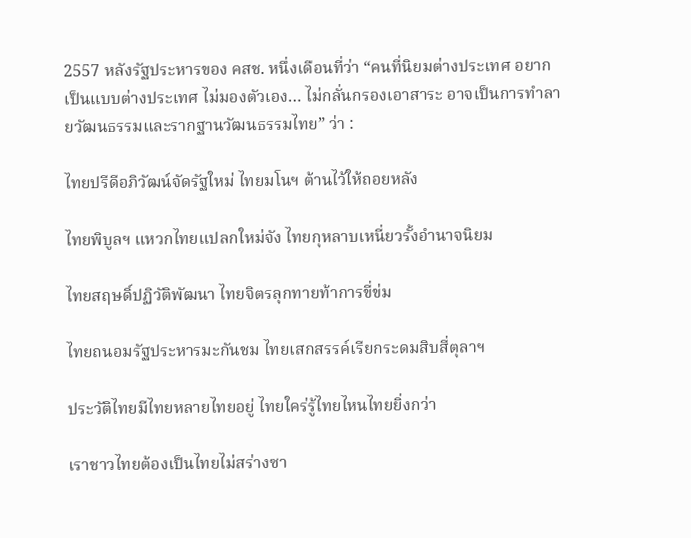2557 หลังรัฐประหารของ คสช. หนึ่งเดือนที่ว่า “คนที่นิยมต่างประเทศ อยากเป็นแบบต่างประเทศ ไม่มองตัวเอง… ไม่กลั่นกรองเอาสาระ อาจเป็นการทำลายวัฒนธรรมและรากฐานวัฒนธรรมไทย” ว่า :

ไทยปรีดีอภิวัฒน์จัดรัฐใหม่ ไทยมโนฯ ต้านไว้ให้ถอยหลัง

ไทยพิบูลฯ แหวกไทยแปลกใหม่จัง ไทยกุหลาบเหนี่ยวรั้งอำนาจนิยม

ไทยสฤษดิ์ปฏิวัติพัฒนา ไทยจิตรลุกทายท้าการขี่ข่ม

ไทยถนอมรัฐประหารมะกันชม ไทยเสกสรรค์เรียกระดมสิบสี่ตุลาฯ

ประวัติไทยมีไทยหลายไทยอยู่ ไทยใคร่รู้ไทยไหนไทยยิ่งกว่า

เราชาวไทยต้องเป็นไทยไม่สร่างซา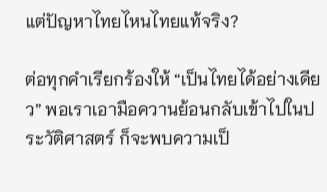แต่ปัญหาไทยไหนไทยแท้จริง?

ต่อทุกคำเรียกร้องให้ “เป็นไทยได้อย่างเดียว” พอเราเอามือควานย้อนกลับเข้าไปในประวัติศาสตร์ ก็จะพบความเป็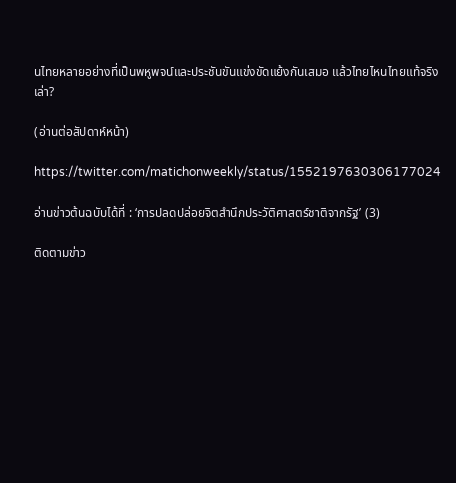นไทยหลายอย่างที่เป็นพหูพจน์และประชันขันแข่งขัดแย้งกันเสมอ แล้วไทยไหนไทยแท้จริงเล่า?

(อ่านต่อสัปดาห์หน้า)

https://twitter.com/matichonweekly/status/1552197630306177024

อ่านข่าวต้นฉบับได้ที่ : ‘การปลดปล่อยจิตสำนึกประวัติศาสตร์ชาติจากรัฐ’ (3)

ติดตามข่าว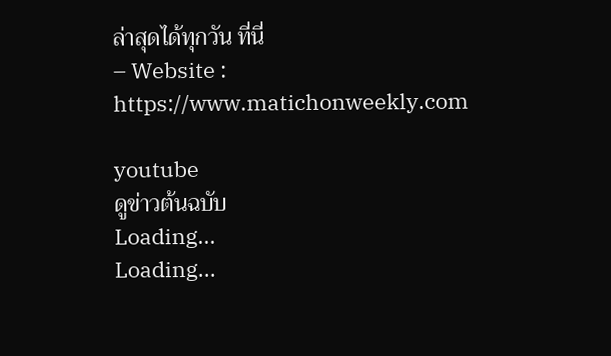ล่าสุดได้ทุกวัน ที่นี่
– Website : https://www.matichonweekly.com

youtube
ดูข่าวต้นฉบับ
Loading...
Loading...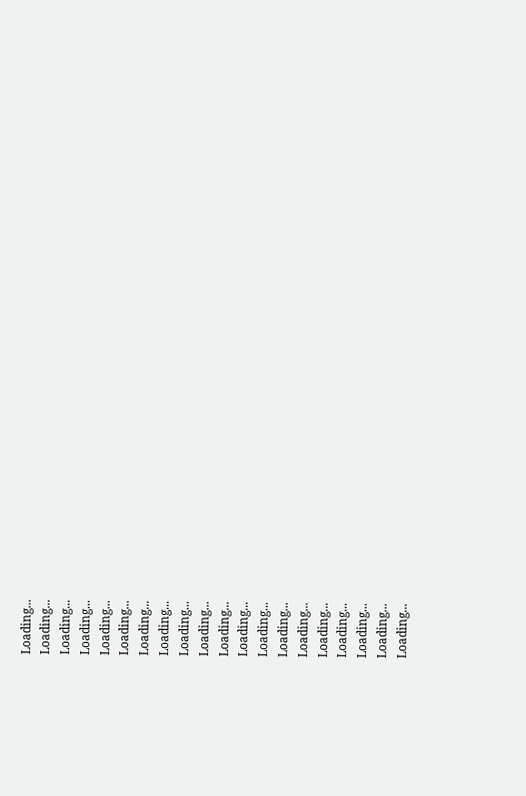Loading...
Loading...
Loading...
Loading...
Loading...
Loading...
Loading...
Loading...
Loading...
Loading...
Loading...
Loading...
Loading...
Loading...
Loading...
Loading...
Loading...
Loading...
Loading...
Loading...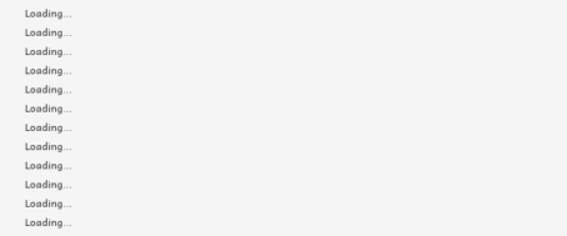Loading...
Loading...
Loading...
Loading...
Loading...
Loading...
Loading...
Loading...
Loading...
Loading...
Loading...
Loading...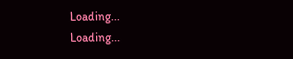Loading...
Loading...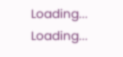Loading...
Loading...